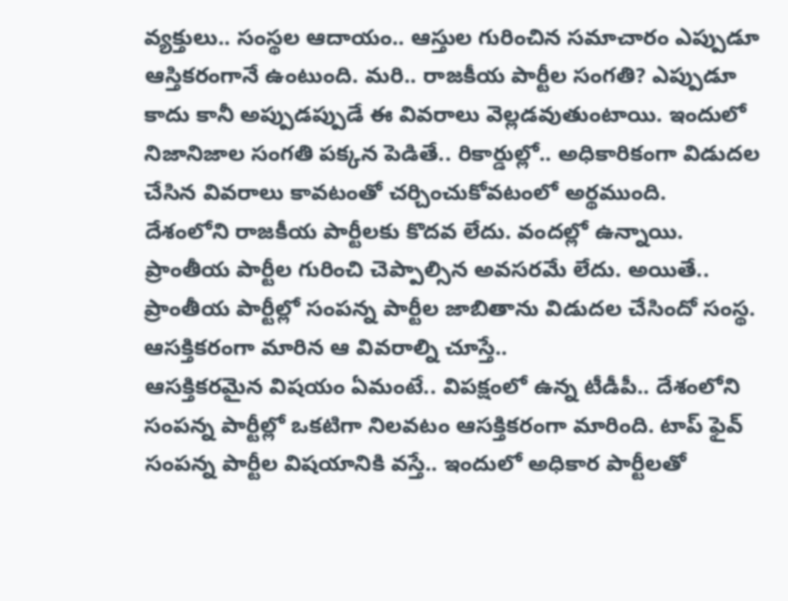వ్యక్తులు.. సంస్థల ఆదాయం.. ఆస్తుల గురించిన సమాచారం ఎప్పుడూ ఆస్తికరంగానే ఉంటుంది. మరి.. రాజకీయ పార్టీల సంగతి? ఎప్పుడూ కాదు కానీ అప్పుడప్పుడే ఈ వివరాలు వెల్లడవుతుంటాయి. ఇందులో నిజానిజాల సంగతి పక్కన పెడితే.. రికార్డుల్లో.. అధికారికంగా విడుదల చేసిన వివరాలు కావటంతో చర్చించుకోవటంలో అర్థముంది.
దేశంలోని రాజకీయ పార్టీలకు కొదవ లేదు. వందల్లో ఉన్నాయి. ప్రాంతీయ పార్టీల గురించి చెప్పాల్సిన అవసరమే లేదు. అయితే.. ప్రాంతీయ పార్టీల్లో సంపన్న పార్టీల జాబితాను విడుదల చేసిందో సంస్థ. ఆసక్తికరంగా మారిన ఆ వివరాల్ని చూస్తే..
ఆసక్తికరమైన విషయం ఏమంటే.. విపక్షంలో ఉన్న టీడీపీ.. దేశంలోని సంపన్న పార్టీల్లో ఒకటిగా నిలవటం ఆసక్తికరంగా మారింది. టాప్ ఫైవ్ సంపన్న పార్టీల విషయానికి వస్తే.. ఇందులో అధికార పార్టీలతో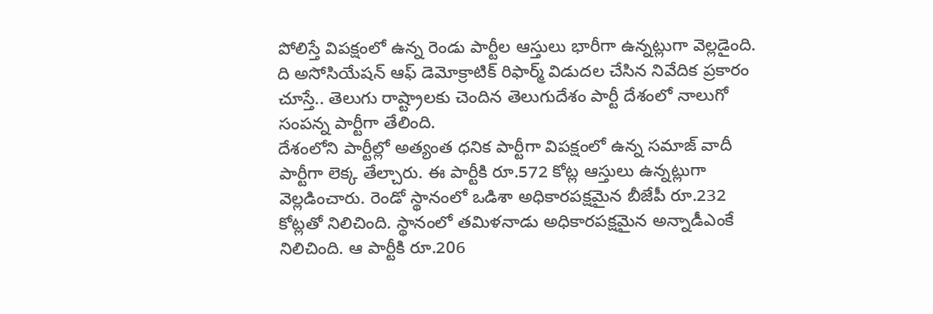పోలిస్తే విపక్షంలో ఉన్న రెండు పార్టీల ఆస్తులు భారీగా ఉన్నట్లుగా వెల్లడైంది. ది అసోసియేషన్ ఆఫ్ డెమోక్రాటిక్ రిఫార్మ్ విడుదల చేసిన నివేదిక ప్రకారం చూస్తే.. తెలుగు రాష్ట్రాలకు చెందిన తెలుగుదేశం పార్టీ దేశంలో నాలుగో సంపన్న పార్టీగా తేలింది.
దేశంలోని పార్టీల్లో అత్యంత ధనిక పార్టీగా విపక్షంలో ఉన్న సమాజ్ వాదీ పార్టీగా లెక్క తేల్చారు. ఈ పార్టీకి రూ.572 కోట్ల ఆస్తులు ఉన్నట్లుగా వెల్లడించారు. రెండో స్థానంలో ఒడిశా అధికారపక్షమైన బీజేపీ రూ.232 కోట్లతో నిలిచింది. స్థానంలో తమిళనాడు అధికారపక్షమైన అన్నాడీఎంకే నిలిచింది. ఆ పార్టీకి రూ.206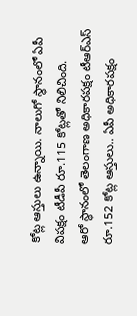కోట్ల ఆస్తులు ఉన్నాయి. నాలుగో స్థానంలో ఏపీ విపక్షం టీడీపీ రూ.115 కోట్లతో నిలిచింది.
ఆరో స్థానంలో తెలంగాణ అధికారపక్షం టీఆర్ఎస్ రూ.152 కోట్ల ఆస్తులు.. ఏపీ అధికారపక్షం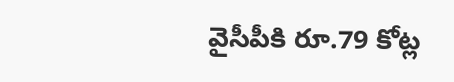వైసీపీకి రూ.79 కోట్ల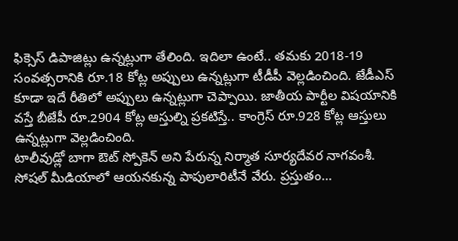ఫిక్సెస్ డిపాజిట్లు ఉన్నట్లుగా తేలింది. ఇదిలా ఉంటే.. తమకు 2018-19 సంవత్సరానికి రూ.18 కోట్ల అప్పులు ఉన్నట్లుగా టీడీపీ వెల్లడించింది. జేడీఎస్ కూడా ఇదే రీతిలో అప్పులు ఉన్నట్లుగా చెప్పాయి. జాతీయ పార్టీల విషయానికి వస్తే బీజేపీ రూ.2904 కోట్ల ఆస్తుల్ని ప్రకటిస్తే.. కాంగ్రెస్ రూ.928 కోట్ల ఆస్తులు ఉన్నట్లుగా వెల్లడించింది.
టాలీవుడ్లో బాగా ఔట్ స్పోకెన్ అని పేరున్న నిర్మాత సూర్యదేవర నాగవంశీ. సోషల్ మీడియాలో ఆయనకున్న పాపులారిటీనే వేరు. ప్రస్తుతం…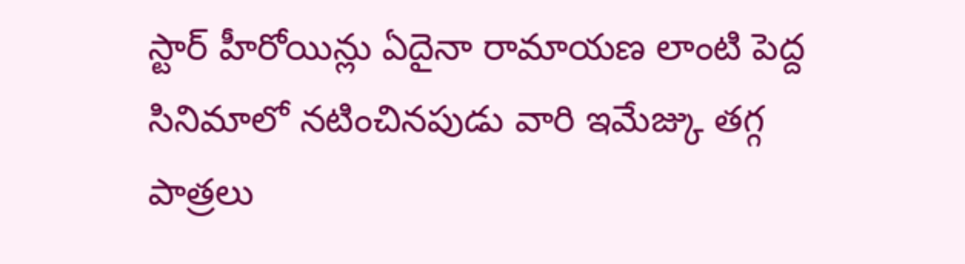స్టార్ హీరోయిన్లు ఏదైనా రామాయణ లాంటి పెద్ద సినిమాలో నటించినపుడు వారి ఇమేజ్కు తగ్గ పాత్రలు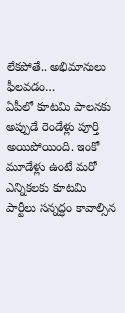లేకపోతే.. అభిమానులు ఫీలవడం…
ఏపీలో కూటమి పాలనకు అప్పుడే రెండేళ్లు పూర్తి అయిపోయింది. ఇంకో మూడేళ్లు ఉంటే మరో ఎన్నికలకు కూటమి పార్టీలు సన్నద్ధం కావాల్సిన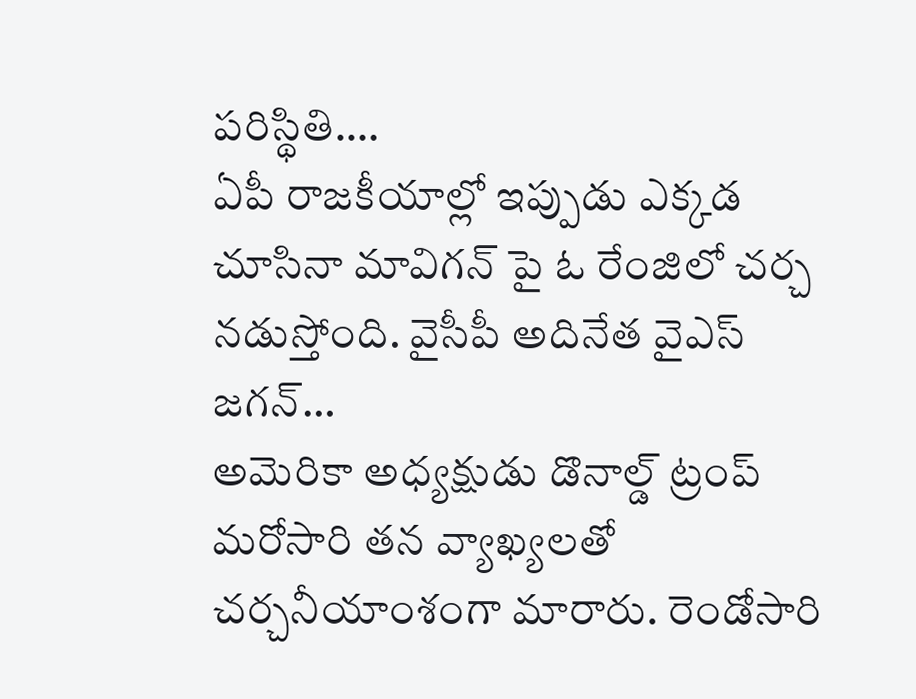పరిస్థితి.…
ఏపీ రాజకీయాల్లో ఇప్పుడు ఎక్కడ చూసినా మావిగన్ పై ఓ రేంజిలో చర్చ నడుస్తోంది. వైసీపీ అదినేత వైఎస్ జగన్…
అమెరికా అధ్యక్షుడు డొనాల్డ్ ట్రంప్ మరోసారి తన వ్యాఖ్యలతో చర్చనీయాంశంగా మారారు. రెండోసారి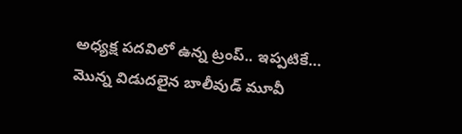అధ్యక్ష పదవిలో ఉన్న ట్రంప్.. ఇప్పటికే…
మొన్న విడుదలైన బాలీవుడ్ మూవీ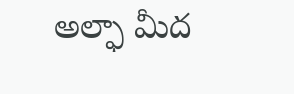అల్ఫా మీద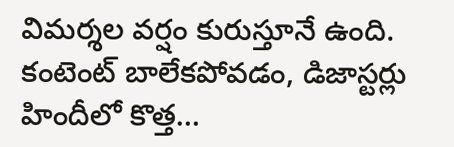విమర్శల వర్షం కురుస్తూనే ఉంది. కంటెంట్ బాలేకపోవడం, డిజాస్టర్లు హిందీలో కొత్త…